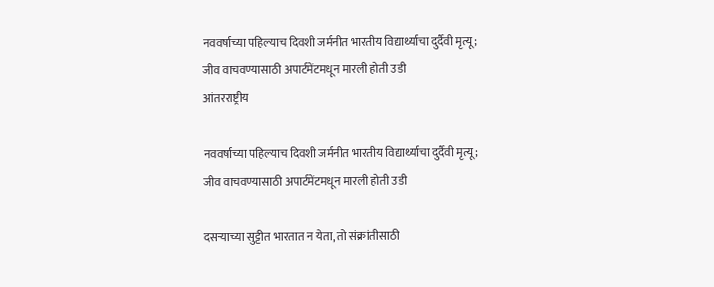नववर्षाच्या पहिल्याच दिवशी जर्मनीत भारतीय विद्यार्थ्याचा दुर्दैवी मृत्यू; जीव वाचवण्यासाठी अपार्टमेंटमधून मारली होती उडी
आंतरराष्ट्रीय

नववर्षाच्या पहिल्याच दिवशी जर्मनीत भारतीय विद्यार्थ्याचा दुर्दैवी मृत्यू; जीव वाचवण्यासाठी अपार्टमेंटमधून मारली होती उडी

दसऱ्याच्या सुट्टीत भारतात न येता, तो संक्रांतीसाठी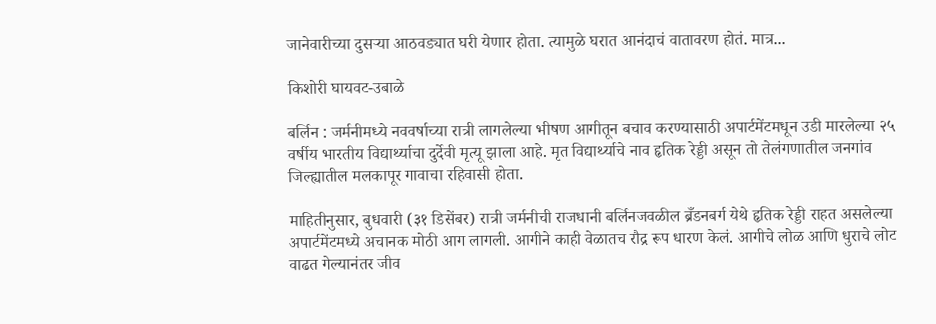जानेवारीच्या दुसऱ्या आठवड्यात घरी येणार होता. त्यामुळे घरात आनंदाचं वातावरण होतं. मात्र...

किशोरी घायवट-उबाळे

बर्लिन : जर्मनीमध्ये नववर्षाच्या रात्री लागलेल्या भीषण आगीतून बचाव करण्यासाठी अपार्टमेंटमधून उडी मारलेल्या २५ वर्षीय भारतीय विद्यार्थ्याचा दुर्देवी मृत्यू झाला आहे. मृत विद्यार्थ्याचे नाव हृतिक रेड्डी असून तो तेलंगणातील जनगांव जिल्ह्यातील मलकापूर गावाचा रहिवासी होता.

माहितीनुसार, बुधवारी (३१ डिसेंबर) रात्री जर्मनीची राजधानी बर्लिनजवळील ब्रँडनबर्ग येथे हृतिक रेड्डी राहत असलेल्या अपार्टमेंटमध्ये अचानक मोठी आग लागली. आगीने काही वेळातच रौद्र रूप धारण केलं. आगीचे लोळ आणि धुराचे लोट वाढत गेल्यानंतर जीव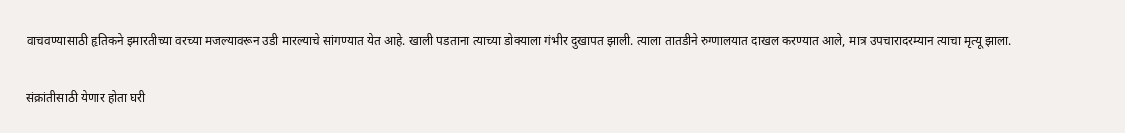वाचवण्यासाठी हृतिकने इमारतीच्या वरच्या मजल्यावरून उडी मारल्याचे सांगण्यात येत आहे. खाली पडताना त्याच्या डोक्याला गंभीर दुखापत झाली. त्याला तातडीने रुग्णालयात दाखल करण्यात आले, मात्र उपचारादरम्यान त्याचा मृत्यू झाला.

संक्रांतीसाठी येणार होता घरी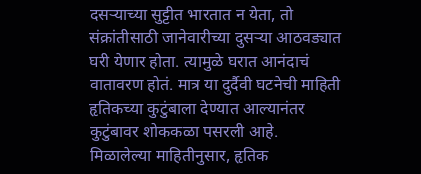दसऱ्याच्या सुट्टीत भारतात न येता, तो संक्रांतीसाठी जानेवारीच्या दुसऱ्या आठवड्यात घरी येणार होता. त्यामुळे घरात आनंदाचं वातावरण होतं. मात्र या दुर्दैवी घटनेची माहिती हृतिकच्या कुटुंबाला देण्यात आल्यानंतर कुटुंबावर शोककळा पसरली आहे. मिळालेल्या माहितीनुसार, हृतिक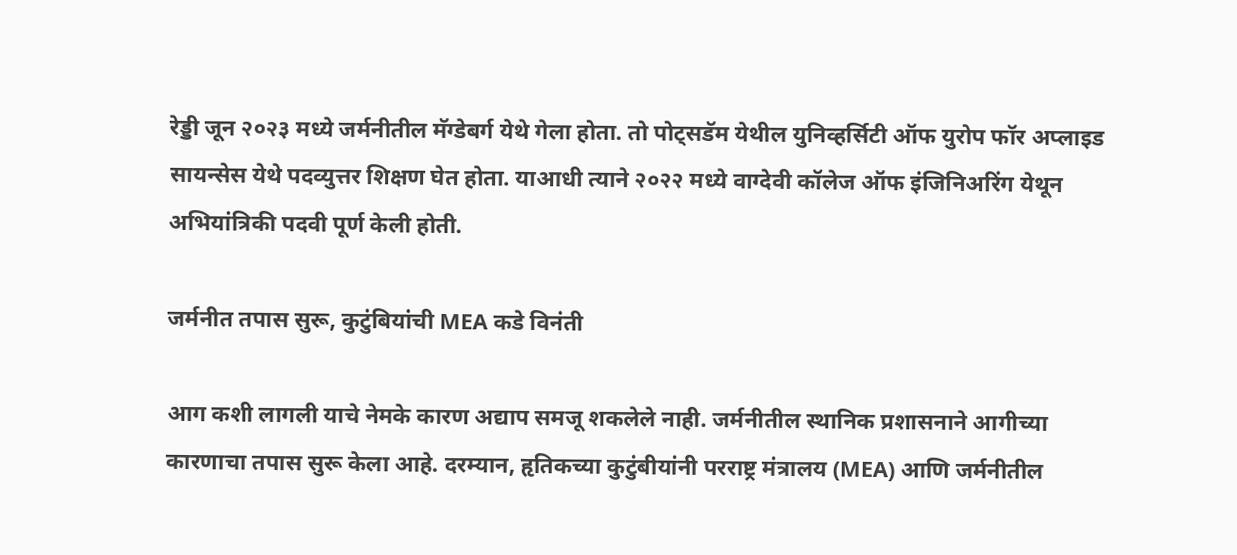रेड्डी जून २०२३ मध्ये जर्मनीतील मॅग्डेबर्ग येथे गेला होता. तो पोट्सडॅम येथील युनिव्हर्सिटी ऑफ युरोप फॉर अप्लाइड सायन्सेस येथे पदव्युत्तर शिक्षण घेत होता. याआधी त्याने २०२२ मध्ये वाग्देवी कॉलेज ऑफ इंजिनिअरिंग येथून अभियांत्रिकी पदवी पूर्ण केली होती.

जर्मनीत तपास सुरू, कुटुंबियांची MEA कडे विनंती

आग कशी लागली याचे नेमके कारण अद्याप समजू शकलेले नाही. जर्मनीतील स्थानिक प्रशासनाने आगीच्या कारणाचा तपास सुरू केला आहे. दरम्यान, हृतिकच्या कुटुंबीयांनी परराष्ट्र मंत्रालय (MEA) आणि जर्मनीतील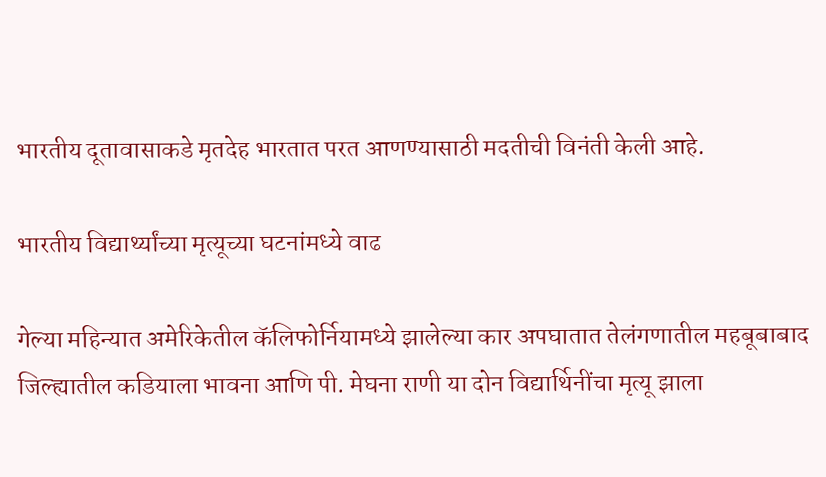भारतीय दूतावासाकडे मृतदेह भारतात परत आणण्यासाठी मदतीची विनंती केली आहे.

भारतीय विद्यार्थ्यांच्या मृत्यूच्या घटनांमध्ये वाढ

गेल्या महिन्यात अमेरिकेतील कॅलिफोर्नियामध्ये झालेल्या कार अपघातात तेलंगणातील महबूबाबाद जिल्ह्यातील कडियाला भावना आणि पी. मेघना राणी या दोन विद्यार्थिनींचा मृत्यू झाला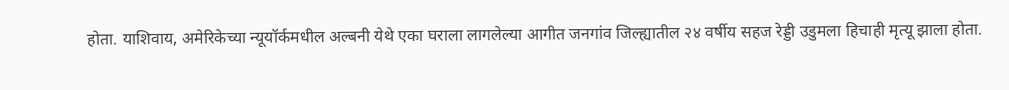होता. याशिवाय, अमेरिकेच्या न्यूयॉर्कमधील अल्बनी येथे एका घराला लागलेल्या आगीत जनगांव जिल्ह्यातील २४ वर्षीय सहज रेड्डी उडुमला हिचाही मृत्यू झाला होता.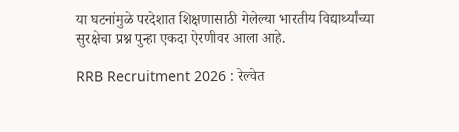या घटनांमुळे परदेशात शिक्षणासाठी गेलेल्या भारतीय विद्यार्थ्यांच्या सुरक्षेचा प्रश्न पुन्हा एकदा ऐरणीवर आला आहे.

RRB Recruitment 2026 : रेल्वेत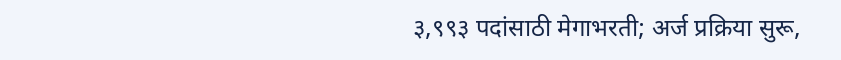३,९९३ पदांसाठी मेगाभरती; अर्ज प्रक्रिया सुरू,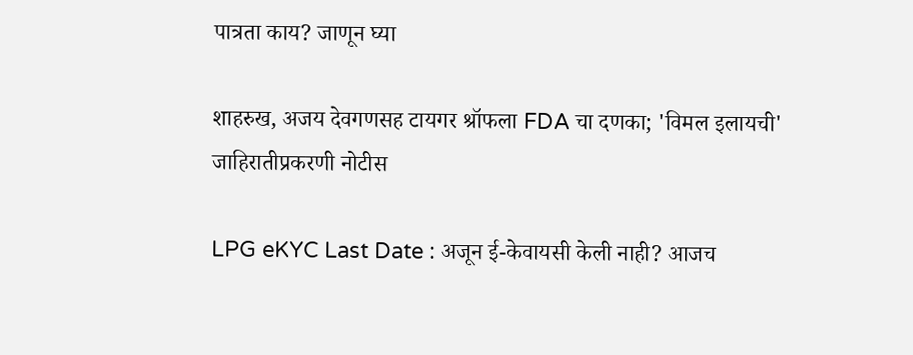पात्रता काय? जाणून घ्या

शाहरुख, अजय देवगणसह टायगर श्रॉफला FDA चा दणका; 'विमल इलायची' जाहिरातीप्रकरणी नोटीस

LPG eKYC Last Date : अजून ई-केवायसी केली नाही? आजच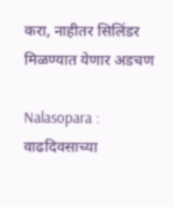करा, नाहीतर सिलिंडर मिळण्यात येणार अडचण

Nalasopara : वाढदिवसाच्या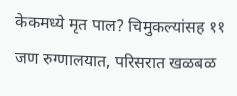केकमध्ये मृत पाल? चिमुकल्यांसह ११ जण रुग्णालयात, परिसरात खळबळ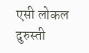एसी लोकल दुरुस्ती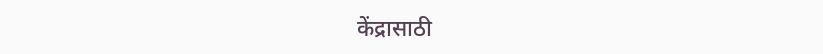केंद्रासाठी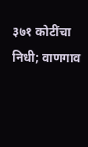३७१ कोटींचा निधी; वाणगाव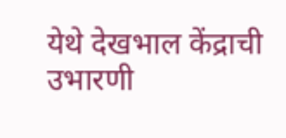येथे देखभाल केंद्राची उभारणी